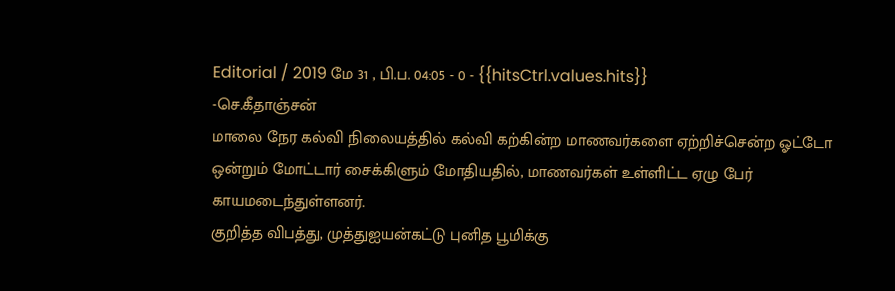Editorial / 2019 மே 31 , பி.ப. 04:05 - 0 - {{hitsCtrl.values.hits}}
-செ.கீதாஞ்சன்
மாலை நேர கல்வி நிலையத்தில் கல்வி கற்கின்ற மாணவர்களை ஏற்றிச்சென்ற ஓட்டோ ஒன்றும் மோட்டார் சைக்கிளும் மோதியதில், மாணவர்கள் உள்ளிட்ட ஏழு பேர் காயமடைந்துள்ளனர்.
குறித்த விபத்து, முத்துஐயன்கட்டு புனித பூமிக்கு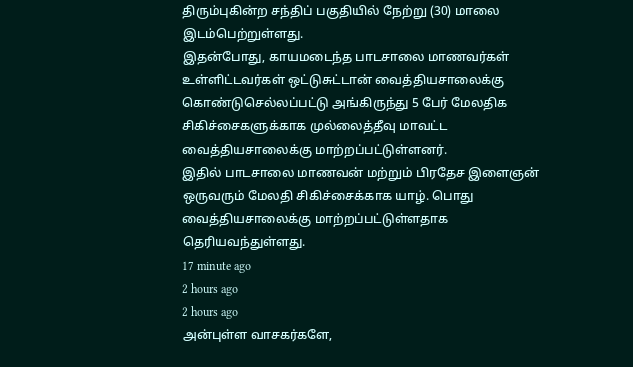திரும்புகின்ற சந்திப் பகுதியில் நேற்று (30) மாலை இடம்பெற்றுள்ளது.
இதன்போது, காயமடைந்த பாடசாலை மாணவர்கள் உள்ளிட்டவர்கள் ஒட்டுசுட்டான் வைத்தியசாலைக்கு கொண்டுசெல்லப்பட்டு அங்கிருந்து 5 பேர் மேலதிக சிகிச்சைகளுக்காக முல்லைத்தீவு மாவட்ட வைத்தியசாலைக்கு மாற்றப்பட்டுள்ளனர்.
இதில் பாடசாலை மாணவன் மற்றும் பிரதேச இளைஞன் ஒருவரும் மேலதி சிகிச்சைக்காக யாழ். பொது வைத்தியசாலைக்கு மாற்றப்பட்டுள்ளதாக தெரியவந்துள்ளது.
17 minute ago
2 hours ago
2 hours ago
அன்புள்ள வாசகர்களே,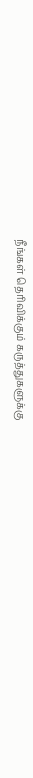நீங்கள் தெரிவிக்கும் கருத்துகளுக்கு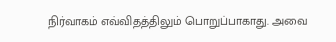நிர்வாகம் எவ்விதத்திலும் பொறுப்பாகாது. அவை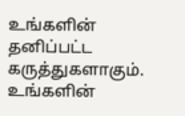உங்களின் தனிப்பட்ட கருத்துகளாகும். உங்களின்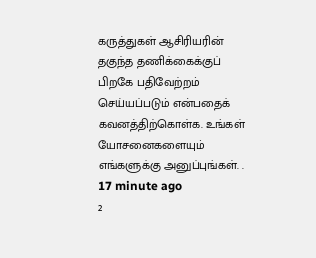கருத்துகள் ஆசிரியரின் தகுந்த தணிக்கைக்குப் பிறகே பதிவேற்றம் செய்யப்படும் என்பதைக் கவனத்திற்கொள்க. உங்கள் யோசனைகளையும் எங்களுக்கு அனுப்புங்கள். .
17 minute ago
2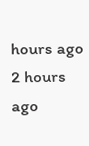hours ago
2 hours ago